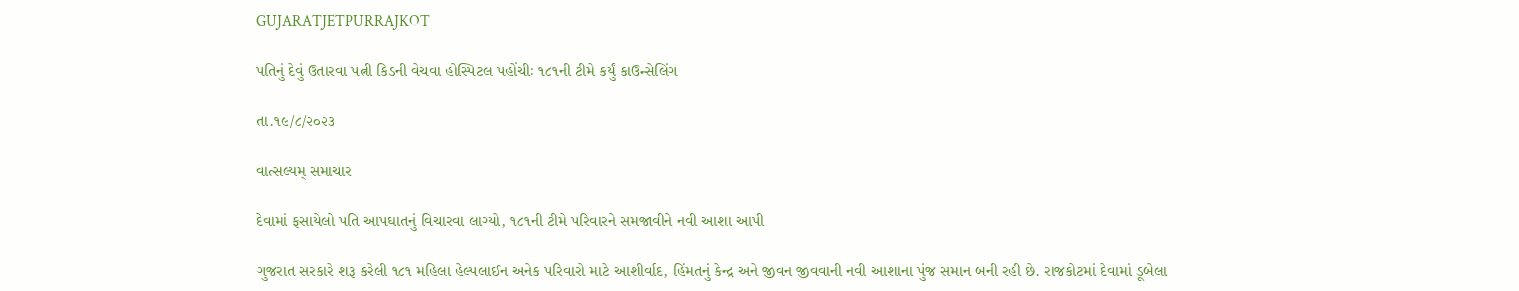GUJARATJETPURRAJKOT

પતિનું દેવું ઉતારવા પત્ની કિડની વેચવા હોસ્પિટલ પહોંચીઃ ૧૮૧ની ટીમે કર્યું કાઉન્સેલિંગ

તા.૧૯/૮/૨૦૨૩

વાત્સલ્યમ્ સમાચાર

દેવામાં ફસાયેલો પતિ આપઘાતનું વિચારવા લાગ્યો, ૧૮૧ની ટીમે પરિવારને સમજાવીને નવી આશા આપી

ગુજરાત સરકારે શરૂ કરેલી ૧૮૧ મહિલા હેલ્પલાઈન અનેક પરિવારો માટે આશીર્વાદ, હિંમતનું કેન્દ્ર અને જીવન જીવવાની નવી આશાના પુંજ સમાન બની રહી છે. રાજકોટમાં દેવામાં ડૂબેલા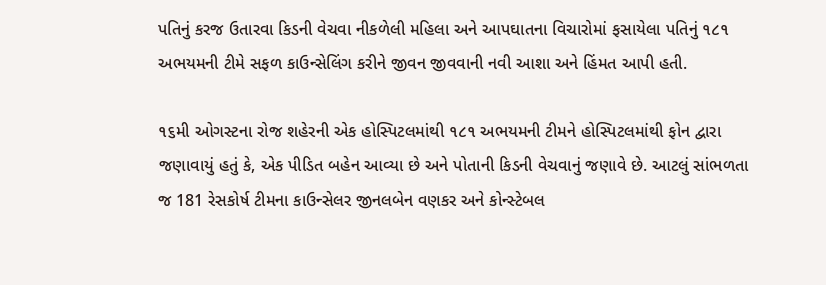પતિનું કરજ ઉતારવા કિડની વેચવા નીકળેલી મહિલા અને આપઘાતના વિચારોમાં ફસાયેલા પતિનું ૧૮૧ અભયમની ટીમે સફળ કાઉન્સેલિંગ કરીને જીવન જીવવાની નવી આશા અને હિંમત આપી હતી.

૧૬મી ઓગસ્ટના રોજ શહેરની એક હોસ્પિટલમાંથી ૧૮૧ અભયમની ટીમને હોસ્પિટલમાંથી ફોન દ્વારા જણાવાયું હતું કે, એક પીડિત બહેન આવ્યા છે અને પોતાની કિડની વેચવાનું જણાવે છે. આટલું સાંભળતા જ 181 રેસકોર્ષ ટીમના કાઉન્સેલર જીનલબેન વણકર અને કોન્સ્ટેબલ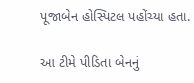પૂજાબેન હોસ્પિટલ પહોંચ્યા હતા.

આ ટીમે પીડિતા બેનનું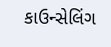કાઉન્સેલિંગ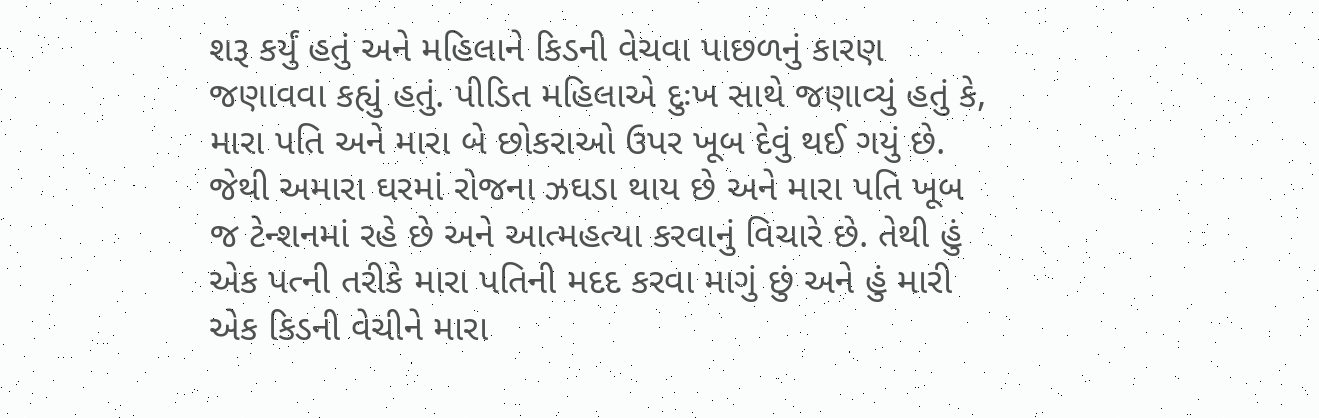શરૂ કર્યું હતું અને મહિલાને કિડની વેચવા પાછળનું કારણ જણાવવા કહ્યું હતું. પીડિત મહિલાએ દુઃખ સાથે જણાવ્યું હતું કે, મારા પતિ અને મારા બે છોકરાઓ ઉપર ખૂબ દેવું થઈ ગયું છે. જેથી અમારા ઘરમાં રોજના ઝઘડા થાય છે અને મારા પતિ ખૂબ જ ટેન્શનમાં રહે છે અને આત્મહત્યા કરવાનું વિચારે છે. તેથી હું એક પત્ની તરીકે મારા પતિની મદદ કરવા માગું છું અને હું મારી એક કિડની વેચીને મારા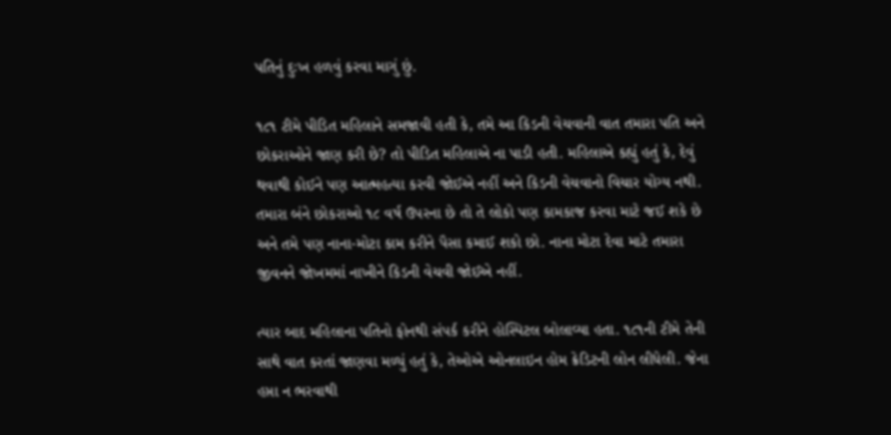પતિનું દુઃખ હળવું કરવા માગું છું.

૧૮૧ ટીમે પીડિત મહિલાને સમજાવી હતી કે, તમે આ કિડની વેચવાની વાત તમારા પતિ અને છોકરાઓને જાણ કરી છે? તો પીડિત મહિલાએ ના પાડી હતી. મહિલાએ કહ્યું હતું કે, દેવું થવાથી કોઈને પણ આત્મહત્યા કરવી જોઈએ નહીં અને કિડની વેચવાનો વિચાર યોગ્ય નથી. તમારા બંને છોકરાઓ ૧૮ વર્ષ ઉપરના છે તો તે લોકો પણ કામકાજ કરવા માટે જઈ શકે છે અને તમે પણ નાના-મોટા કામ કરીને પૈસા કમાઈ શકો છો. નાના મોટા દેવા માટે તમારા જીવનને જોખમમાં નાખીને કિડની વેચવી જોઈએ નહીં.

ત્યાર બાદ મહિલાના પતિનો ફોનથી સંપર્ક કરીને હોસ્પિટલ બોલાવ્યા હતા. ૧૮૧ની ટીમે તેની સાથે વાત કરતાં જાણવા મળ્યું હતું કે, તેઓએ ઓનલાઇન હોમ ક્રેડિટની લોન લીધેલી. જેના હપ્તા ન ભરવાથી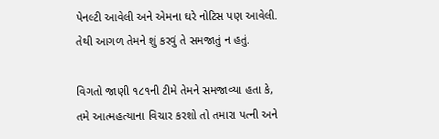પેનલ્ટી આવેલી અને એમના ઘરે નોટિસ પણ આવેલી. તેથી આગળ તેમને શું કરવું તે સમજાતું ન હતું.

વિગતો જાણી ૧૮૧ની ટીમે તેમને સમજાવ્યા હતા કે, તમે આત્મહત્યાના વિચાર કરશો તો તમારા પત્ની અને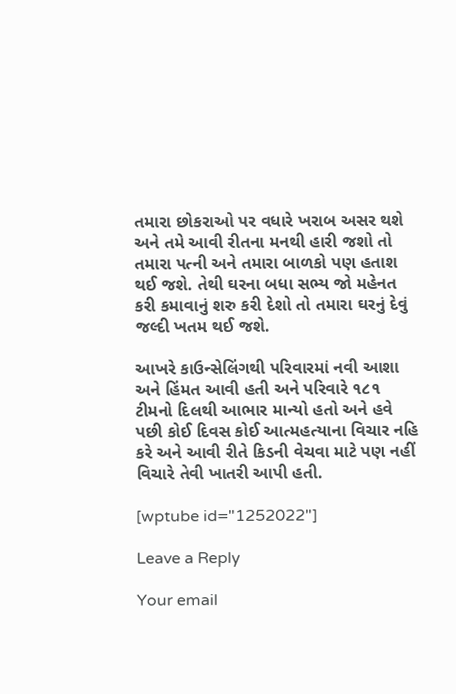તમારા છોકરાઓ પર વધારે ખરાબ અસર થશે અને તમે આવી રીતના મનથી હારી જશો તો તમારા પત્ની અને તમારા બાળકો પણ હતાશ થઈ જશે. તેથી ઘરના બધા સભ્ય જો મહેનત કરી કમાવાનું શરુ કરી દેશો તો તમારા ઘરનું દેવું જલ્દી ખતમ થઈ જશે.

આખરે કાઉન્સેલિંગથી પરિવારમાં નવી આશા અને હિંમત આવી હતી અને પરિવારે ૧૮૧ ટીમનો દિલથી આભાર માન્યો હતો અને હવે પછી કોઈ દિવસ કોઈ આત્મહત્યાના વિચાર નહિ કરે અને આવી રીતે કિડની વેચવા માટે પણ નહીં વિચારે તેવી ખાતરી આપી હતી.

[wptube id="1252022"]

Leave a Reply

Your email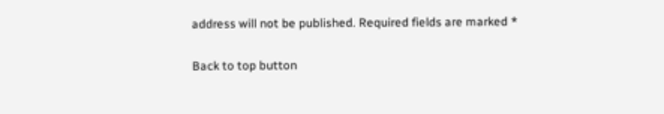address will not be published. Required fields are marked *

Back to top button